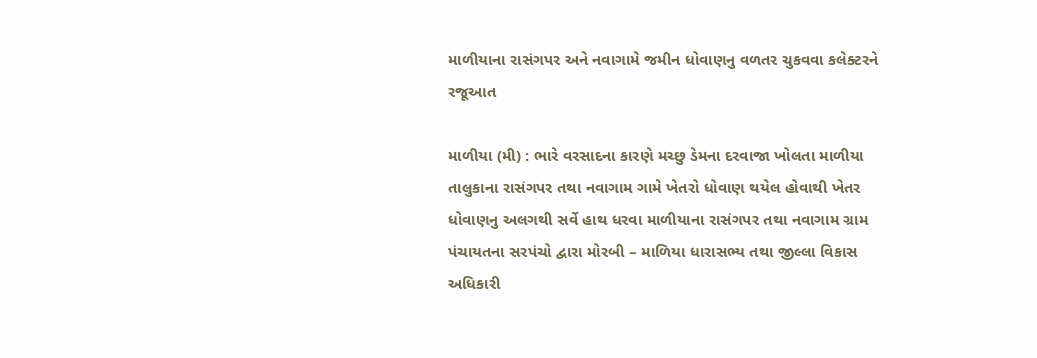માળીયાના રાસંગપર અને નવાગામે જમીન ધોવાણનુ વળતર ચુકવવા કલેક્ટરને રજૂઆત

માળીયા (મી) : ભારે વરસાદના કારણે મચ્છુ ડેમના દરવાજા ખોલતા માળીયા તાલુકાના રાસંગપર તથા નવાગામ ગામે ખેતરો ધોવાણ થયેલ હોવાથી ખેતર ધોવાણનુ અલગથી સર્વે હાથ ધરવા માળીયાના રાસંગપર તથા નવાગામ ગ્રામ પંચાયતના સરપંચો દ્વારા મોરબી – માળિયા ધારાસભ્ય તથા જીલ્લા વિકાસ અધિકારી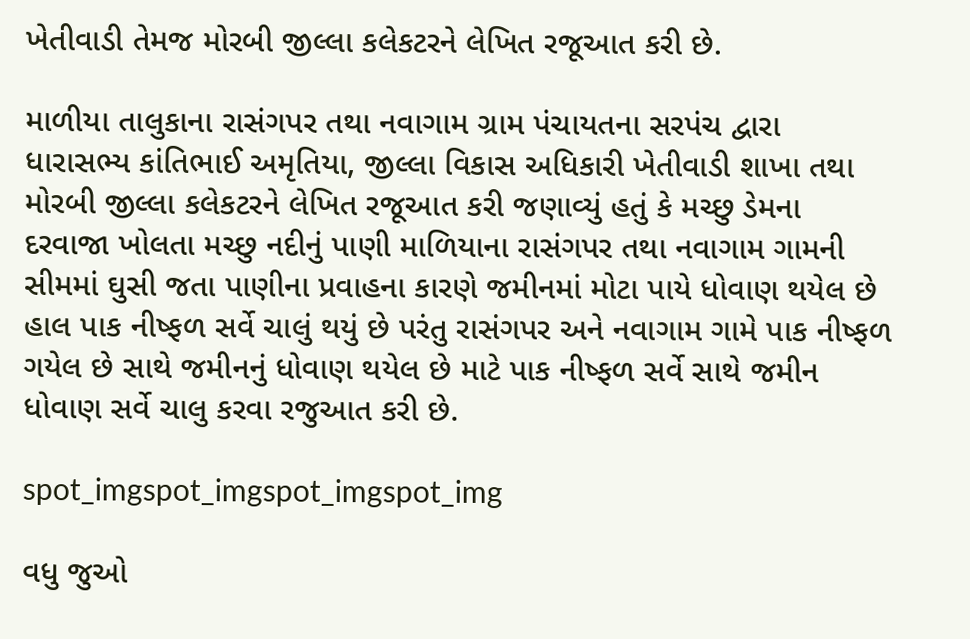ખેતીવાડી તેમજ મોરબી જીલ્લા કલેકટરને લેખિત રજૂઆત કરી છે.

માળીયા તાલુકાના રાસંગપર તથા નવાગામ ગ્રામ પંચાયતના સરપંચ દ્વારા ધારાસભ્ય કાંતિભાઈ અમૃતિયા, જીલ્લા વિકાસ અધિકારી ખેતીવાડી શાખા તથા મોરબી જીલ્લા કલેકટરને લેખિત રજૂઆત કરી જણાવ્યું હતું કે મચ્છુ ડેમના દરવાજા ખોલતા મચ્છુ નદીનું પાણી માળિયાના રાસંગપર તથા નવાગામ ગામની સીમમાં ઘુસી જતા પાણીના પ્રવાહના કારણે જમીનમાં મોટા પાયે ધોવાણ થયેલ છે હાલ પાક નીષ્ફળ સર્વે ચાલું થયું છે પરંતુ રાસંગપર અને નવાગામ ગામે પાક નીષ્ફળ ગયેલ છે સાથે જમીનનું ધોવાણ થયેલ છે માટે પાક નીષ્ફળ સર્વે સાથે જમીન ધોવાણ સર્વે ચાલુ કરવા રજુઆત કરી છે.

spot_imgspot_imgspot_imgspot_img

વધુ જુઓ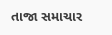તાજા સમાચાર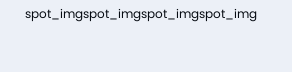spot_imgspot_imgspot_imgspot_img